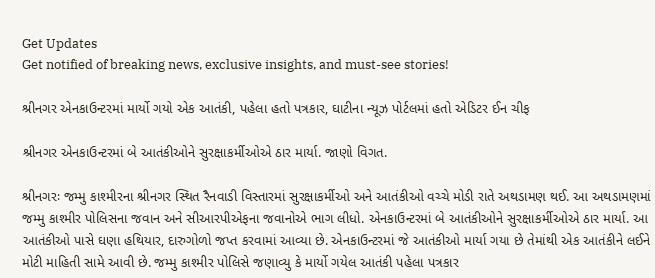Get Updates
Get notified of breaking news, exclusive insights, and must-see stories!

શ્રીનગર એનકાઉન્ટરમાં માર્યો ગયો એક આતંકી, પહેલા હતો પત્રકાર, ઘાટીના ન્યૂઝ પોર્ટલમાં હતો એડિટર ઈન ચીફ

શ્રીનગર એનકાઉન્ટરમાં બે આતંકીઓને સુરક્ષાકર્મીઓએ ઠાર માર્યા. જાણો વિગત.

શ્રીનગરઃ જમ્મુ કાશ્મીરના શ્રીનગર સ્થિત રૈનવાડી વિસ્તારમાં સુરક્ષાકર્મીઓ અને આતંકીઓ વચ્ચે મોડી રાતે અથડામણ થઈ. આ અથડામણમાં જમ્મુ કાશ્મીર પોલિસના જવાન અને સીઆરપીએફના જવાનોએ ભાગ લીધો. એનકાઉન્ટરમાં બે આતંકીઓને સુરક્ષાકર્મીઓએ ઠાર માર્યા. આ આતંકીઓ પાસે ઘણા હથિયાર, દારુગોળો જપ્ત કરવામાં આવ્યા છે. એનકાઉન્ટરમાં જે આતંકીઓ માર્યા ગયા છે તેમાંથી એક આતંકીને લઈને મોટી માહિતી સામે આવી છે. જમ્મુ કાશ્મીર પોલિસે જણાવ્યુ કે માર્યો ગયેલ આતંકી પહેલા પત્રકાર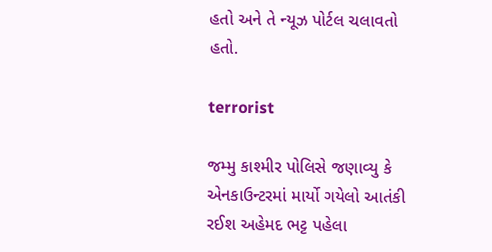હતો અને તે ન્યૂઝ પોર્ટલ ચલાવતો હતો.

terrorist

જમ્મુ કાશ્મીર પોલિસે જણાવ્યુ કે એનકાઉન્ટરમાં માર્યો ગયેલો આતંકી રઈશ અહેમદ ભટ્ટ પહેલા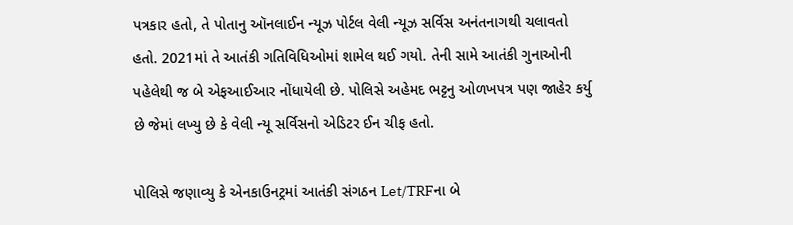પત્રકાર હતો, તે પોતાનુ ઑનલાઈન ન્યૂઝ પોર્ટલ વેલી ન્યૂઝ સર્વિસ અનંતનાગથી ચલાવતો હતો. 2021માં તે આતંકી ગતિવિધિઓમાં શામેલ થઈ ગયો. તેની સામે આતંકી ગુનાઓની પહેલેથી જ બે એફઆઈઆર નોંધાયેલી છે. પોલિસે અહેમદ ભટ્ટનુ ઓળખપત્ર પણ જાહેર કર્યુ છે જેમાં લખ્યુ છે કે વેલી ન્યૂ સર્વિસનો એડિટર ઈન ચીફ હતો.

પોલિસે જણાવ્યુ કે એનકાઉનટ્રમાં આતંકી સંગઠન Let/TRFના બે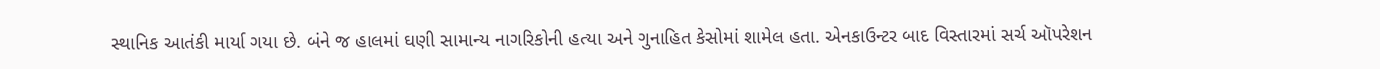સ્થાનિક આતંકી માર્યા ગયા છે. બંને જ હાલમાં ઘણી સામાન્ય નાગરિકોની હત્યા અને ગુનાહિત કેસોમાં શામેલ હતા. એનકાઉન્ટર બાદ વિસ્તારમાં સર્ચ ઑપરેશન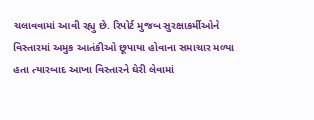ચલાવવામાં આવી રહ્યુ છે. રિપોર્ટ મુજબ સુરક્ષાકર્મીઓને વિસ્તારમાં અમુક આતંકીઓ છૂપાયા હોવાના સમાચાર મળ્યા હતા ત્યારબાદ આખા વિસ્તારને ઘેરી લેવામાં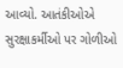આવ્યો. આતંકીઓએ સુરક્ષાકર્મીઓ પર ગોળીઓ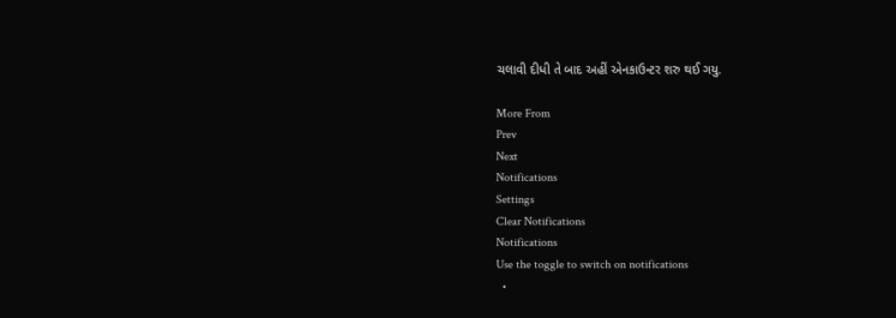ચલાવી દીધી તે બાદ અહીં એનકાઉન્ટર શરુ થઈ ગયુ.

More From
Prev
Next
Notifications
Settings
Clear Notifications
Notifications
Use the toggle to switch on notifications
  •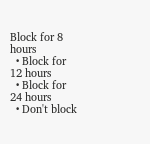Block for 8 hours
  • Block for 12 hours
  • Block for 24 hours
  • Don't block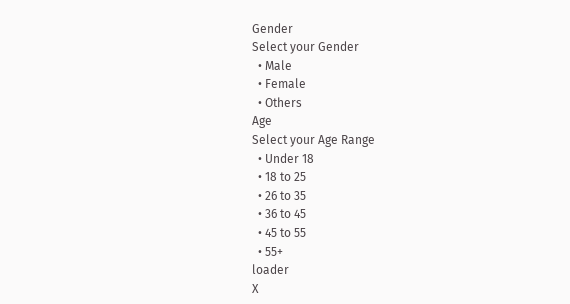Gender
Select your Gender
  • Male
  • Female
  • Others
Age
Select your Age Range
  • Under 18
  • 18 to 25
  • 26 to 35
  • 36 to 45
  • 45 to 55
  • 55+
loader
X